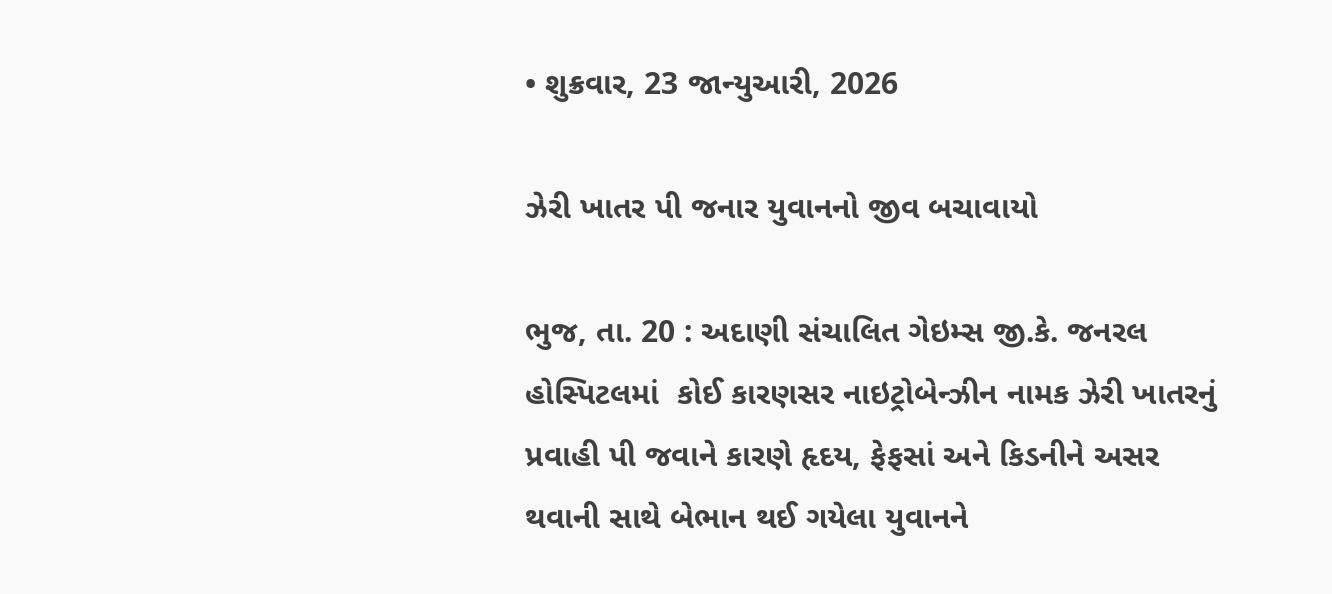• શુક્રવાર, 23 જાન્યુઆરી, 2026

ઝેરી ખાતર પી જનાર યુવાનનો જીવ બચાવાયો

ભુજ, તા. 20 : અદાણી સંચાલિત ગેઇમ્સ જી.કે. જનરલ હોસ્પિટલમાં  કોઈ કારણસર નાઇટ્રોબેન્ઝીન નામક ઝેરી ખાતરનું પ્રવાહી પી જવાને કારણે હૃદય, ફેફસાં અને કિડનીને અસર થવાની સાથે બેભાન થઈ ગયેલા યુવાનને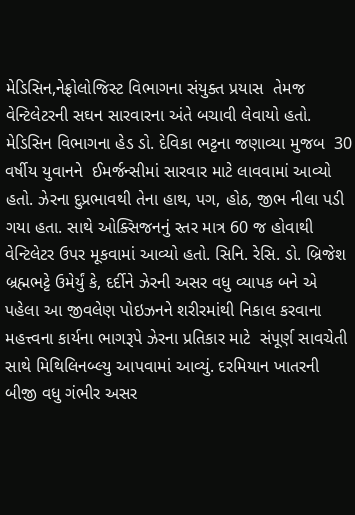મેડિસિન,નેફ્રોલોજિસ્ટ વિભાગના સંયુક્ત પ્રયાસ  તેમજ વેન્ટિલેટરની સઘન સારવારના અંતે બચાવી લેવાયો હતો. મેડિસિન વિભાગના હેડ ડો. દેવિકા ભટ્ટના જણાવ્યા મુજબ  30 વર્ષીય યુવાનને  ઈમર્જન્સીમાં સારવાર માટે લાવવામાં આવ્યો હતો. ઝેરના દુપ્રભાવથી તેના હાથ, પગ, હોઠ, જીભ નીલા પડી ગયા હતા. સાથે ઓક્સિજનનું સ્તર માત્ર 60 જ હોવાથી  વેન્ટિલેટર ઉપર મૂકવામાં આવ્યો હતો. સિનિ. રેસિ. ડો. બ્રિજેશ બ્રહ્મભટ્ટે ઉમેર્યું કે, દર્દીને ઝેરની અસર વધુ વ્યાપક બને એ પહેલા આ જીવલેણ પોઇઝનને શરીરમાંથી નિકાલ કરવાના મહત્ત્વના કાર્યના ભાગરૂપે ઝેરના પ્રતિકાર માટે  સંપૂર્ણ સાવચેતી સાથે મિથિલિનબ્લ્યુ આપવામાં આવ્યું. દરમિયાન ખાતરની બીજી વધુ ગંભીર અસર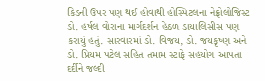કિડની ઉપર પણ થઈ હોવાથી હોસ્પિટલના નેફ્રોલોજિસ્ટ ડો. હર્ષલ વોરાના માર્ગદર્શન હેઠળ ડાયાલિસીસ પણ કરાયું હતું. સારવારમાં ડો. વિજય, ડો. જયકૃષ્ણ અને ડો. પ્રિયમ પટેલ સહિત તમામ સ્ટાફે સહયોગ આપતા દર્દીને જલ્દી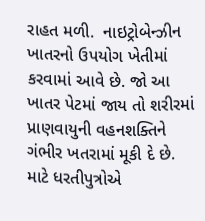રાહત મળી.  નાઇટ્રોબેન્ઝીન  ખાતરનો ઉપયોગ ખેતીમાં કરવામાં આવે છે. જો આ ખાતર પેટમાં જાય તો શરીરમાં પ્રાણવાયુની વહનશક્તિને ગંભીર ખતરામાં મૂકી દે છે. માટે ધરતીપુત્રોએ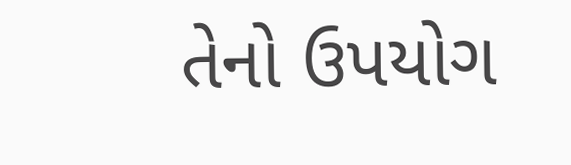તેનો ઉપયોગ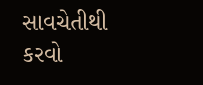સાવચેતીથી કરવો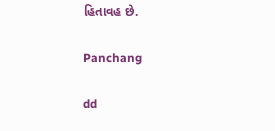હિતાવહ છે.

Panchang

dd